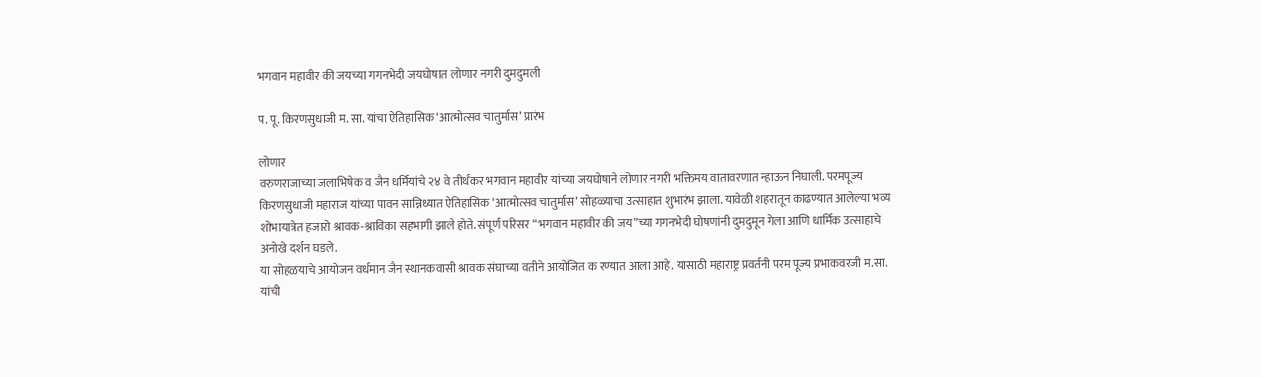भगवान महावीर की जयच्या गगनभेदी जयघोषात लोणार नगरी दुमदुमली

प. पू. किरणसुधाजी म. सा. यांचा ऐतिहासिक ‘आत्मोत्सव चातुर्मास’ प्रारंभ

लोणार
वरुणराजाच्या जलाभिषेक व जैन धर्मियांचे २४ वे तीर्थंकर भगवान महावीर यांच्या जयघोषाने लोणार नगरी भक्तिमय वातावरणात न्हाऊन निघाली. परमपूज्य किरणसुधाजी महाराज यांच्या पावन सान्निध्यात ऐतिहासिक ‘आत्मोत्सव चातुर्मास’ सोहळ्याचा उत्साहात शुभारंभ झाला. यावेळी शहरातून काढण्यात आलेल्या भव्य शोभायात्रेत हजारो श्रावक-श्राविका सहभागी झाले होते. संपूर्ण परिसर “भगवान महावीर की जय”च्या गगनभेदी घोषणांनी दुमदुमून गेला आणि धार्मिक उत्साहाचे अनोखे दर्शन घडले.
या सोहळयाचे आयोजन वर्धमान जैन स्थानकवासी श्रावक संघाच्या वतीने आयोजित क रण्यात आला आहे. यासाठी महाराष्ट्र प्रवर्तनी परम पूज्य प्रभाकवरजी म.सा. यांची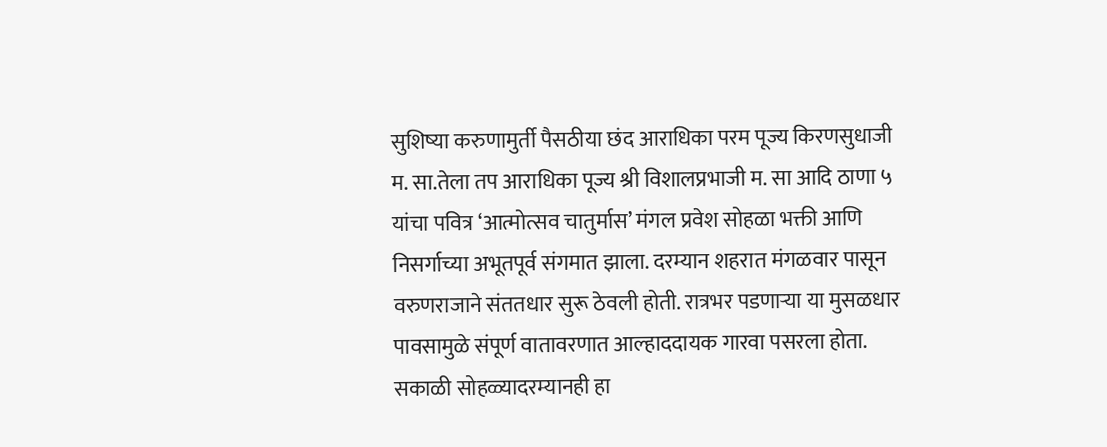सुशिष्या करुणामुर्ती पैसठीया छंद आराधिका परम पूज्य किरणसुधाजी म. सा.तेला तप आराधिका पूज्य श्री विशालप्रभाजी म. सा आदि ठाणा ५ यांचा पवित्र ‘आत्मोत्सव चातुर्मास’ मंगल प्रवेश सोहळा भक्ती आणि निसर्गाच्या अभूतपूर्व संगमात झाला. दरम्यान शहरात मंगळवार पासून वरुणराजाने संततधार सुरू ठेवली होती. रात्रभर पडणाऱ्या या मुसळधार पावसामुळे संपूर्ण वातावरणात आल्हाददायक गारवा पसरला होता. सकाळी सोहळ्यादरम्यानही हा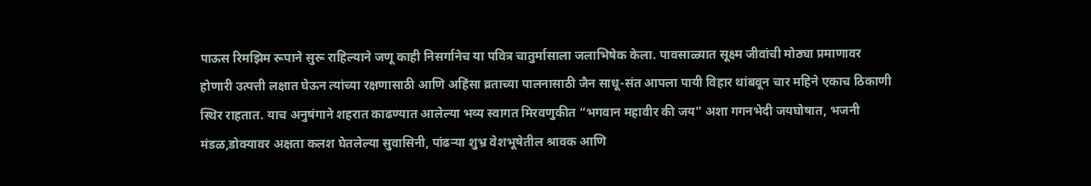पाऊस रिमझिम रूपाने सुरू राहिल्याने जणू काही निसर्गानेच या पवित्र चातुर्मासाला जलाभिषेक केला. पावसाळ्यात सूक्ष्म जीवांची मोठ्या प्रमाणावर होणारी उत्पत्ती लक्षात घेऊन त्यांच्या रक्षणासाठी आणि अहिंसा व्रताच्या पालनासाठी जैन साधू-संत आपला पायी विहार थांबवून चार महिने एकाच ठिकाणी स्थिर राहतात. याच अनुषंगाने शहरात काढण्यात आलेल्या भव्य स्वागत मिरवणुकीत “भगवान महावीर की जय” अशा गगनभेदी जयघोषात, भजनी मंडळ,डोक्यावर अक्षता कलश घेतलेल्या सुवासिनी, पांढऱ्या शुभ्र वेशभूषेतील श्रावक आणि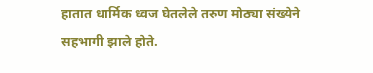हातात धार्मिक ध्वज घेतलेले तरुण मोठ्या संख्येने सहभागी झाले होते.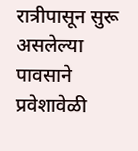रात्रीपासून सुरू असलेल्या पावसाने प्रवेशावेळी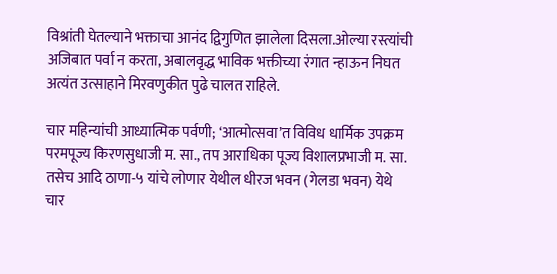विश्रांती घेतल्याने भक्ताचा आनंद द्विगुणित झालेला दिसला.ओल्या रस्त्यांची अजिबात पर्वा न करता, अबालवृद्ध भाविक भक्तीच्या रंगात न्हाऊन निघत अत्यंत उत्साहाने मिरवणुकीत पुढे चालत राहिले.

चार महिन्यांची आध्यात्मिक पर्वणी; ‘आत्मोत्सवा’त विविध धार्मिक उपक्रम
परमपूज्य किरणसुधाजी म. सा., तप आराधिका पूज्य विशालप्रभाजी म. सा. तसेच आदि ठाणा-५ यांचे लोणार येथील धीरज भवन (गेलडा भवन) येथे चार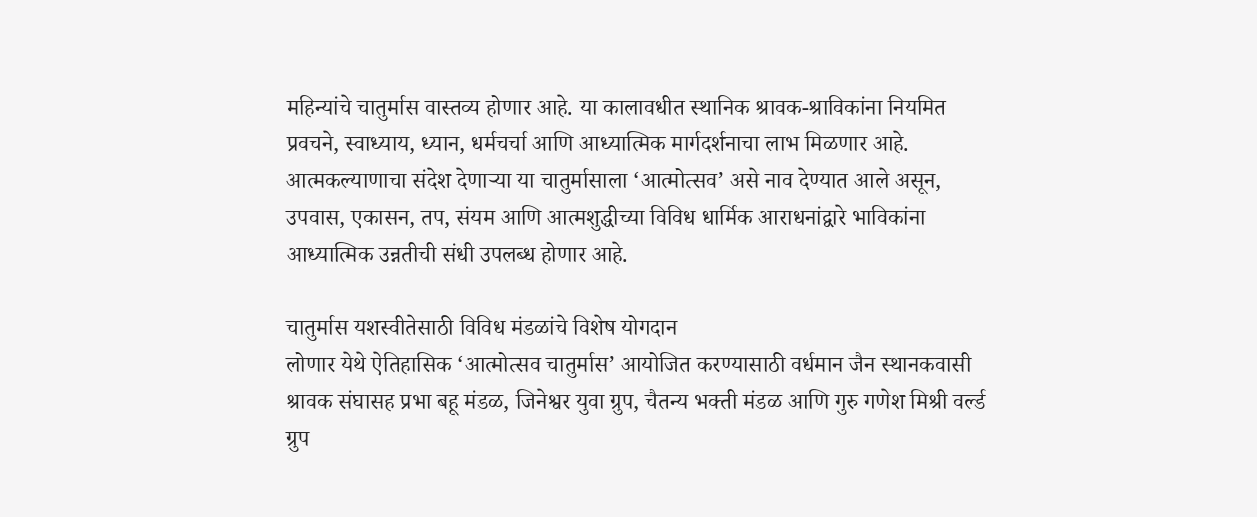महिन्यांचे चातुर्मास वास्तव्य होणार आहे. या कालावधीत स्थानिक श्रावक-श्राविकांना नियमित प्रवचने, स्वाध्याय, ध्यान, धर्मचर्चा आणि आध्यात्मिक मार्गदर्शनाचा लाभ मिळणार आहे. आत्मकल्याणाचा संदेश देणाऱ्या या चातुर्मासाला ‘आत्मोत्सव’ असे नाव देण्यात आले असून, उपवास, एकासन, तप, संयम आणि आत्मशुद्धीच्या विविध धार्मिक आराधनांद्वारे भाविकांना आध्यात्मिक उन्नतीची संधी उपलब्ध होणार आहे.

चातुर्मास यशस्वीतेसाठी विविध मंडळांचे विशेष योगदान
लोणार येथे ऐतिहासिक ‘आत्मोत्सव चातुर्मास’ आयोजित करण्यासाठी वर्धमान जैन स्थानकवासी श्रावक संघासह प्रभा बहू मंडळ, जिनेश्वर युवा ग्रुप, चैतन्य भक्ती मंडळ आणि गुरु गणेश मिश्री वर्ल्ड ग्रुप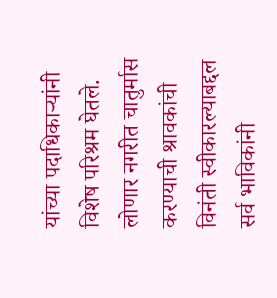यांच्या पदाधिकाऱ्यांनी विशेष परिश्रम घेतले. लोणार नगरीत चातुर्मास करण्याची श्रावकांची विनंती स्वीकारल्याबद्दल सर्व भाविकांनी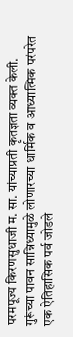परमपूज्य किरणसुधाजी म. सा. यांच्याप्रती कृतज्ञता व्यक्त केली. गुरूंच्या पावन सान्निध्यामुळे लोणारच्या धार्मिक व आध्यात्मिक परंपरेत एक ऐतिहासिक पर्व जोडले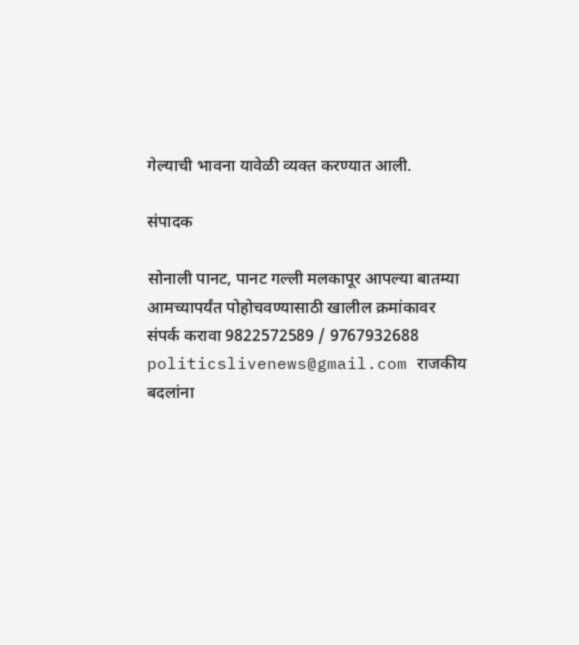गेल्याची भावना यावेळी व्यक्त करण्यात आली.

संपादक

सोनाली पानट, पानट गल्ली मलकापूर आपल्या बातम्या आमच्यापर्यंत पोहोचवण्यासाठी खालील क्रमांकावर संपर्क करावा 9822572589 / 9767932688 politicslivenews@gmail.com राजकीय बदलांना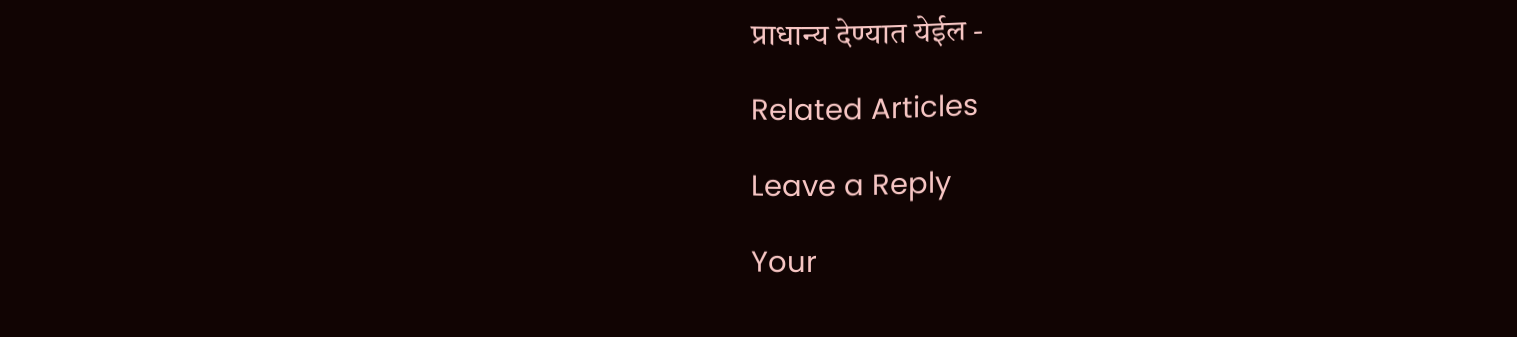प्राधान्य देण्यात येईल -

Related Articles

Leave a Reply

Your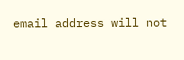email address will not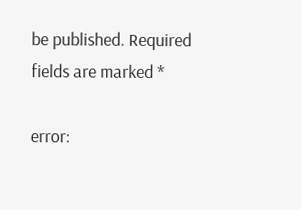be published. Required fields are marked *

error: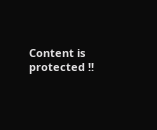Content is protected !!